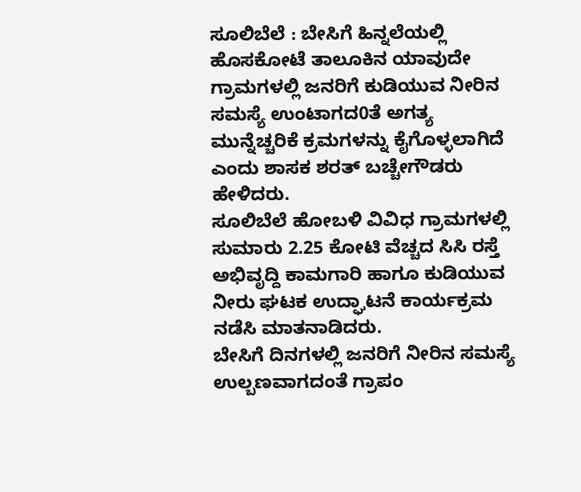ಸೂಲಿಬೆಲೆ : ಬೇಸಿಗೆ ಹಿನ್ನಲೆಯಲ್ಲಿ ಹೊಸಕೋಟೆ ತಾಲೂಕಿನ ಯಾವುದೇ ಗ್ರಾಮಗಳಲ್ಲಿ ಜನರಿಗೆ ಕುಡಿಯುವ ನೀರಿನ ಸಮಸ್ಯೆ ಉಂಟಾಗದ0ತೆ ಅಗತ್ಯ ಮುನ್ನೆಚ್ಚರಿಕೆ ಕ್ರಮಗಳನ್ನು ಕೈಗೊಳ್ಳಲಾಗಿದೆ ಎಂದು ಶಾಸಕ ಶರತ್ ಬಚ್ಚೇಗೌಡರು ಹೇಳಿದರು.
ಸೂಲಿಬೆಲೆ ಹೋಬಳಿ ವಿವಿಧ ಗ್ರಾಮಗಳಲ್ಲಿ ಸುಮಾರು 2.25 ಕೋಟಿ ವೆಚ್ಚದ ಸಿಸಿ ರಸ್ತೆ ಅಭಿವೃದ್ದಿ ಕಾಮಗಾರಿ ಹಾಗೂ ಕುಡಿಯುವ ನೀರು ಘಟಕ ಉದ್ಘಾಟನೆ ಕಾರ್ಯಕ್ರಮ ನಡೆಸಿ ಮಾತನಾಡಿದರು.
ಬೇಸಿಗೆ ದಿನಗಳಲ್ಲಿ ಜನರಿಗೆ ನೀರಿನ ಸಮಸ್ಯೆ ಉಲ್ಬಣವಾಗದಂತೆ ಗ್ರಾಪಂ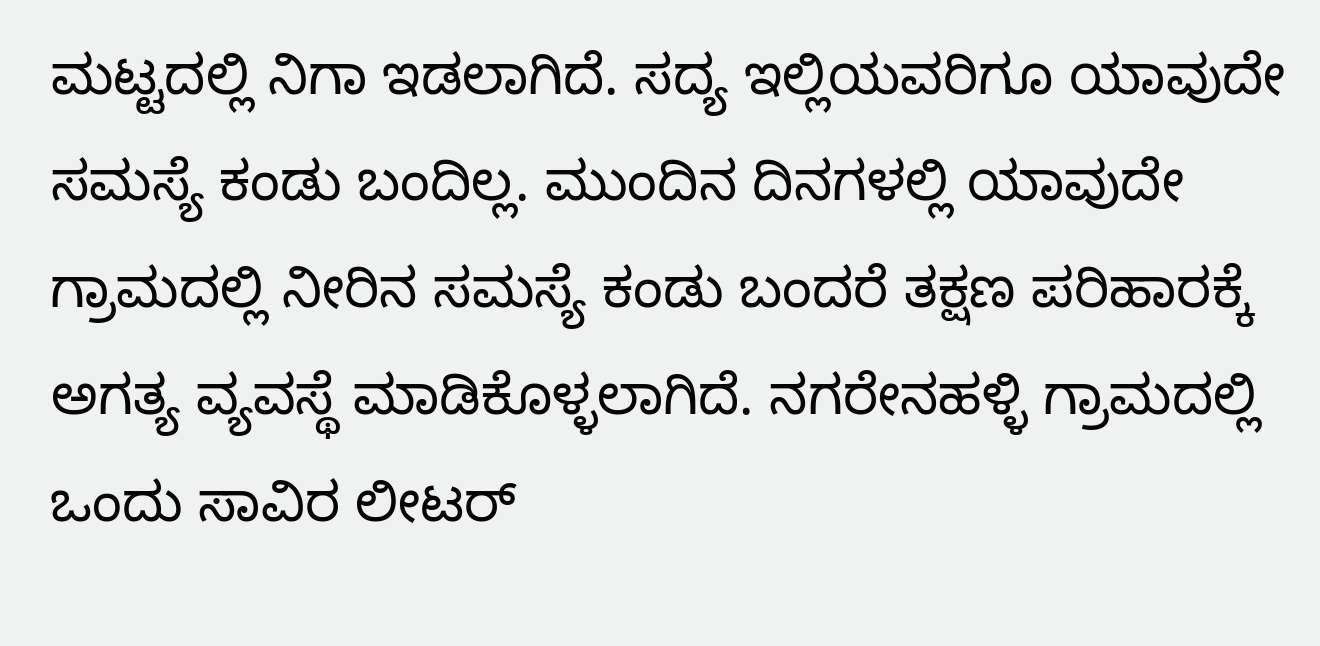ಮಟ್ಟದಲ್ಲಿ ನಿಗಾ ಇಡಲಾಗಿದೆ. ಸದ್ಯ ಇಲ್ಲಿಯವರಿಗೂ ಯಾವುದೇ ಸಮಸ್ಯೆ ಕಂಡು ಬಂದಿಲ್ಲ. ಮುಂದಿನ ದಿನಗಳಲ್ಲಿ ಯಾವುದೇ ಗ್ರಾಮದಲ್ಲಿ ನೀರಿನ ಸಮಸ್ಯೆ ಕಂಡು ಬಂದರೆ ತಕ್ಷಣ ಪರಿಹಾರಕ್ಕೆ ಅಗತ್ಯ ವ್ಯವಸ್ಥೆ ಮಾಡಿಕೊಳ್ಳಲಾಗಿದೆ. ನಗರೇನಹಳ್ಳಿ ಗ್ರಾಮದಲ್ಲಿ ಒಂದು ಸಾವಿರ ಲೀಟರ್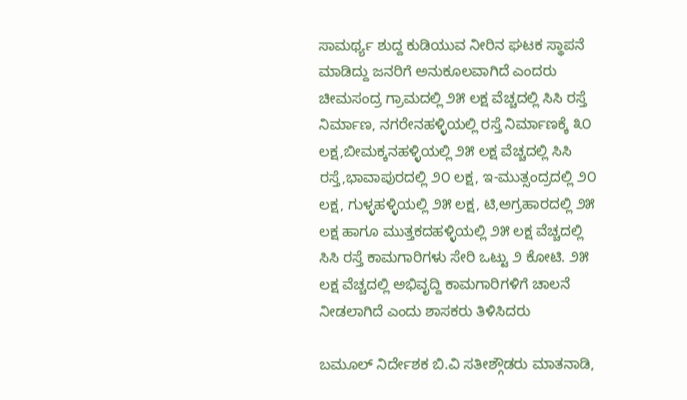ಸಾಮರ್ಥ್ಯ ಶುದ್ದ ಕುಡಿಯುವ ನೀರಿನ ಘಟಕ ಸ್ಥಾಪನೆ ಮಾಡಿದ್ದು ಜನರಿಗೆ ಅನುಕೂಲವಾಗಿದೆ ಎಂದರು
ಚೀಮಸಂದ್ರ ಗ್ರಾಮದಲ್ಲಿ ೨೫ ಲಕ್ಷ ವೆಚ್ಚದಲ್ಲಿ ಸಿಸಿ ರಸ್ತೆ ನಿರ್ಮಾಣ, ನಗರೇನಹಳ್ಳಿಯಲ್ಲಿ ರಸ್ತೆ ನಿರ್ಮಾಣಕ್ಕೆ ೩೦ ಲಕ್ಷ,ಬೀಮಕ್ಕನಹಳ್ಳಿಯಲ್ಲಿ ೨೫ ಲಕ್ಷ ವೆಚ್ಚದಲ್ಲಿ ಸಿಸಿ ರಸ್ತೆ,ಭಾವಾಪುರದಲ್ಲಿ ೨೦ ಲಕ್ಷ, ಇ-ಮುತ್ಸಂದ್ರದಲ್ಲಿ ೨೦ ಲಕ್ಷ, ಗುಳ್ಳಹಳ್ಳಿಯಲ್ಲಿ ೨೫ ಲಕ್ಷ, ಟಿ,ಅಗ್ರಹಾರದಲ್ಲಿ ೨೫ ಲಕ್ಷ ಹಾಗೂ ಮುತ್ತಕದಹಳ್ಳಿಯಲ್ಲಿ ೨೫ ಲಕ್ಷ ವೆಚ್ಚದಲ್ಲಿ ಸಿಸಿ ರಸ್ತೆ ಕಾಮಗಾರಿಗಳು ಸೇರಿ ಒಟ್ಟು ೨ ಕೋಟಿ. ೨೫ ಲಕ್ಷ ವೆಚ್ಚದಲ್ಲಿ ಅಭಿವೃದ್ದಿ ಕಾಮಗಾರಿಗಳಿಗೆ ಚಾಲನೆ ನೀಡಲಾಗಿದೆ ಎಂದು ಶಾಸಕರು ತಿಳಿಸಿದರು

ಬಮೂಲ್ ನಿರ್ದೇಶಕ ಬಿ.ವಿ ಸತೀಶ್ಗೌಡರು ಮಾತನಾಡಿ,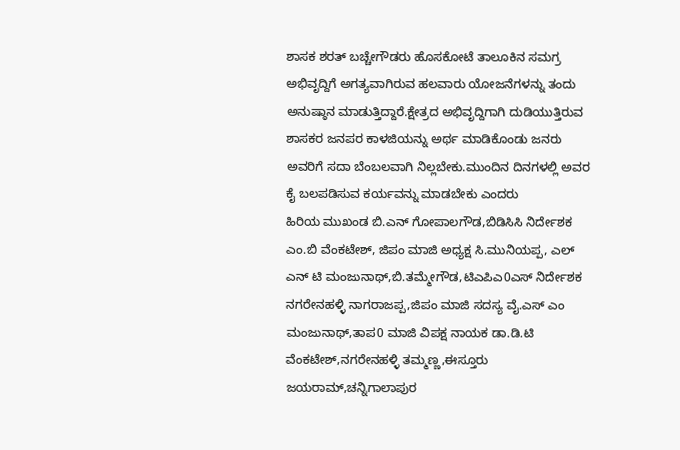ಶಾಸಕ ಶರತ್ ಬಚ್ಚೇಗೌಡರು ಹೊಸಕೋಟೆ ತಾಲೂಕಿನ ಸಮಗ್ರ ಅಭಿವೃದ್ದಿಗೆ ಅಗತ್ಯವಾಗಿರುವ ಹಲವಾರು ಯೋಜನೆಗಳನ್ನು ತಂದು ಅನುಷ್ಠಾನ ಮಾಡುತ್ತಿದ್ದಾರೆ.ಕ್ಷೇತ್ರದ ಅಭಿವೃದ್ದಿಗಾಗಿ ದುಡಿಯುತ್ತಿರುವ ಶಾಸಕರ ಜನಪರ ಕಾಳಜಿಯನ್ನು ಅರ್ಥ ಮಾಡಿಕೊಂಡು ಜನರು ಅವರಿಗೆ ಸದಾ ಬೆಂಬಲವಾಗಿ ನಿಲ್ಲಬೇಕು.ಮುಂದಿನ ದಿನಗಳಲ್ಲಿ ಅವರ ಕೈ ಬಲಪಡಿಸುವ ಕರ್ಯವನ್ನು ಮಾಡಬೇಕು ಎಂದರು
ಹಿರಿಯ ಮುಖಂಡ ಬಿ.ಎನ್ ಗೋಪಾಲಗೌಡ,ಬಿಡಿಸಿಸಿ ನಿರ್ದೇಶಕ ಎಂ.ಬಿ ವೆಂಕಟೇಶ್, ಜಿಪಂ ಮಾಜಿ ಅಧ್ಯಕ್ಷ ಸಿ.ಮುನಿಯಪ್ಪ, ಎಲ್ ಎನ್ ಟಿ ಮಂಜುನಾಥ್,ಬಿ.ತಮ್ಮೇಗೌಡ,ಟಿಎಪಿಎ0ಎಸ್ ನಿರ್ದೇಶಕ ನಗರೇನಹಳ್ಳಿ ನಾಗರಾಜಪ್ಪ,ಜಿಪಂ ಮಾಜಿ ಸದಸ್ಯ ವೈ.ಎಸ್ ಎಂ ಮಂಜುನಾಥ್,ತಾಪ0 ಮಾಜಿ ವಿಪಕ್ಷ ನಾಯಕ ಡಾ.ಡಿ.ಟಿ ವೆಂಕಟೇಶ್,ನಗರೇನಹಳ್ಳಿ ತಮ್ಮಣ್ಣ,ಈಸ್ತೂರು ಜಯರಾಮ್,ಚನ್ನಿಗಾಲಾಪುರ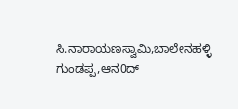ಸಿ.ನಾರಾಯಣಸ್ವಾಮಿ,ಬಾಲೇನಹಳ್ಳಿ ಗುಂಡಪ್ಪ,ಆನ0ದ್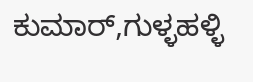ಕುಮಾರ್,ಗುಳ್ಳಹಳ್ಳಿ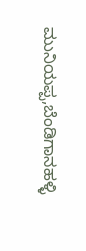ಮುನಿಯಪ್ಪ,ಬೆಂಡಿಗಾನಹಳ್ಳಿ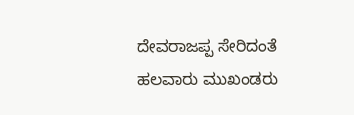ದೇವರಾಜಪ್ಪ ಸೇರಿದಂತೆ ಹಲವಾರು ಮುಖಂಡರು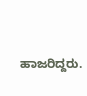ಹಾಜರಿದ್ದರು.